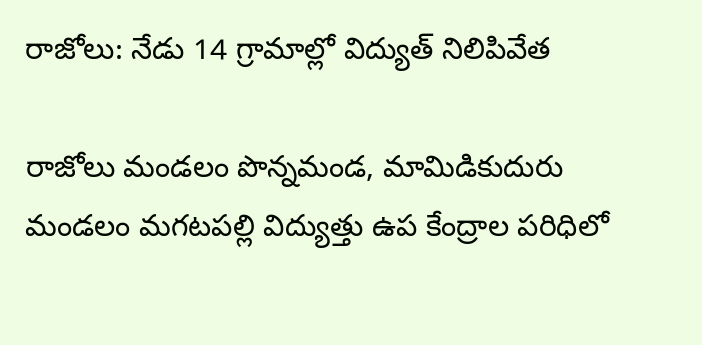రాజోలు: నేడు 14 గ్రామాల్లో విద్యుత్ నిలిపివేత

రాజోలు మండలం పొన్నమండ, మామిడికుదురు మండలం మగటపల్లి విద్యుత్తు ఉప కేంద్రాల పరిధిలో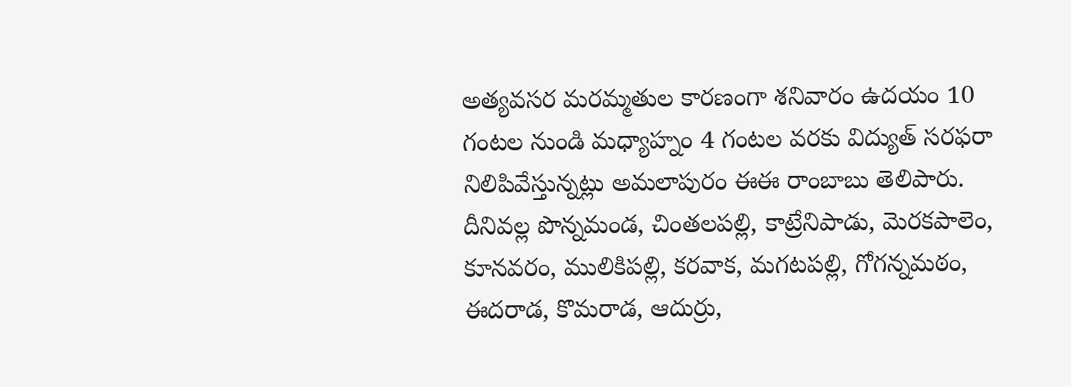అత్యవసర మరమ్మతుల కారణంగా శనివారం ఉదయం 10 గంటల నుండి మధ్యాహ్నం 4 గంటల వరకు విద్యుత్ సరఫరా నిలిపివేస్తున్నట్లు అమలాపురం ఈఈ రాంబాబు తెలిపారు. దీనివల్ల పొన్నమండ, చింతలపల్లి, కాట్రేనిపాడు, మెరకపాలెం, కూనవరం, ములికిపల్లి, కరవాక, మగటపల్లి, గోగన్నమఠం, ఈదరాడ, కొమరాడ, ఆదుర్రు,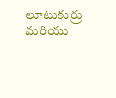లూటుకుర్రు మరియు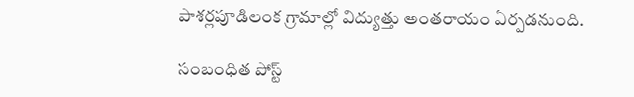పాశర్లపూడిలంక గ్రామాల్లో విద్యుత్తు అంతరాయం ఏర్పడనుంది.

సంబంధిత పోస్ట్